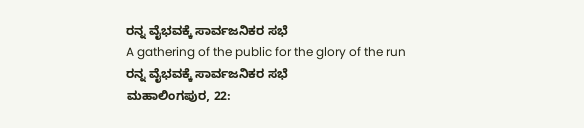ರನ್ನ ವೈಭವಕ್ಕೆ ಸಾರ್ವಜನಿಕರ ಸಭೆ
A gathering of the public for the glory of the run
ರನ್ನ ವೈಭವಕ್ಕೆ ಸಾರ್ವಜನಿಕರ ಸಭೆ
ಮಹಾಲಿಂಗಪುರ, 22: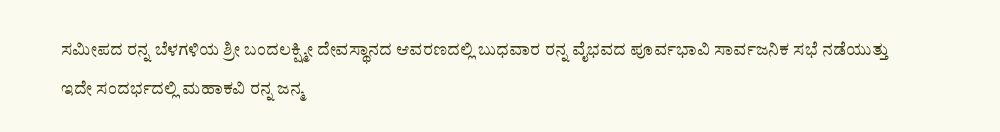ಸಮೀಪದ ರನ್ನ ಬೆಳಗಳಿಯ ಶ್ರೀ ಬಂದಲಕ್ಷ್ಮೀ ದೇವಸ್ಥಾನದ ಆವರಣದಲ್ಲಿ ಬುಧವಾರ ರನ್ನ ವೈಭವದ ಪೂರ್ವಭಾವಿ ಸಾರ್ವಜನಿಕ ಸಭೆ ನಡೆಯುತ್ತು
ಇದೇ ಸಂದರ್ಭದಲ್ಲಿ ಮಹಾಕವಿ ರನ್ನ ಜನ್ಮ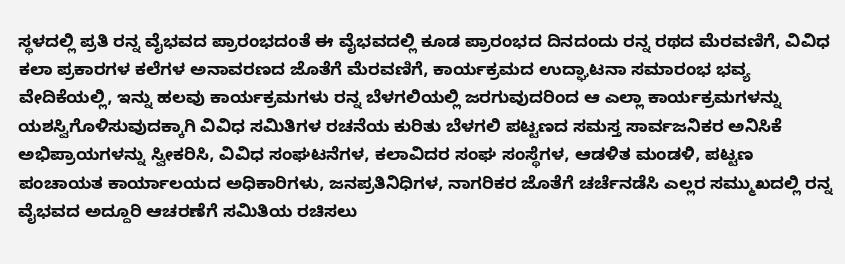ಸ್ಥಳದಲ್ಲಿ ಪ್ರತಿ ರನ್ನ ವೈಭವದ ಪ್ರಾರಂಭದಂತೆ ಈ ವೈಭವದಲ್ಲಿ ಕೂಡ ಪ್ರಾರಂಭದ ದಿನದಂದು ರನ್ನ ರಥದ ಮೆರವಣಿಗೆ, ವಿವಿಧ ಕಲಾ ಪ್ರಕಾರಗಳ ಕಲೆಗಳ ಅನಾವರಣದ ಜೊತೆಗೆ ಮೆರವಣಿಗೆ, ಕಾರ್ಯಕ್ರಮದ ಉದ್ಘಾಟನಾ ಸಮಾರಂಭ ಭವ್ಯ ವೇದಿಕೆಯಲ್ಲಿ, ಇನ್ನು ಹಲವು ಕಾರ್ಯಕ್ರಮಗಳು ರನ್ನ ಬೆಳಗಲಿಯಲ್ಲಿ ಜರಗುವುದರಿಂದ ಆ ಎಲ್ಲಾ ಕಾರ್ಯಕ್ರಮಗಳನ್ನು ಯಶಸ್ವಿಗೊಳಿಸುವುದಕ್ಕಾಗಿ ವಿವಿಧ ಸಮಿತಿಗಳ ರಚನೆಯ ಕುರಿತು ಬೆಳಗಲಿ ಪಟ್ಟಣದ ಸಮಸ್ತ ಸಾರ್ವಜನಿಕರ ಅನಿಸಿಕೆ ಅಭಿಪ್ರಾಯಗಳನ್ನು ಸ್ವೀಕರಿಸಿ, ವಿವಿಧ ಸಂಘಟನೆಗಳ, ಕಲಾವಿದರ ಸಂಘ ಸಂಸ್ಥೆಗಳ, ಆಡಳಿತ ಮಂಡಳಿ, ಪಟ್ಟಣ ಪಂಚಾಯತ ಕಾರ್ಯಾಲಯದ ಅಧಿಕಾರಿಗಳು, ಜನಪ್ರತಿನಿಧಿಗಳ, ನಾಗರಿಕರ ಜೊತೆಗೆ ಚರ್ಚೆನಡೆಸಿ ಎಲ್ಲರ ಸಮ್ಮುಖದಲ್ಲಿ ರನ್ನ ವೈಭವದ ಅದ್ದೂರಿ ಆಚರಣೆಗೆ ಸಮಿತಿಯ ರಚಿಸಲು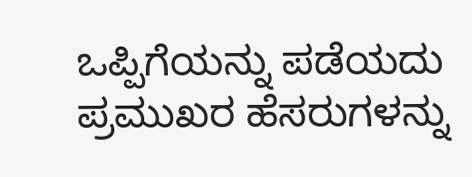ಒಪ್ಪಿಗೆಯನ್ನು ಪಡೆಯದು ಪ್ರಮುಖರ ಹೆಸರುಗಳನ್ನು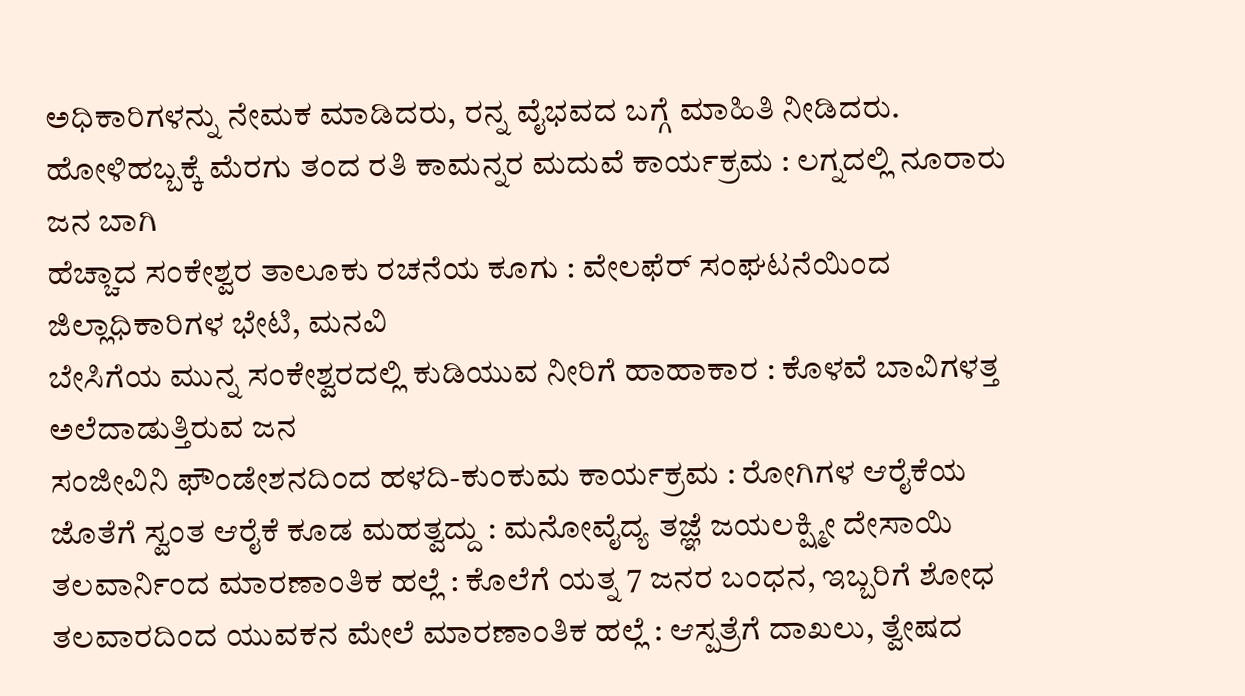ಅಧಿಕಾರಿಗಳನ್ನು ನೇಮಕ ಮಾಡಿದರು, ರನ್ನ ವೈಭವದ ಬಗ್ಗೆ ಮಾಹಿತಿ ನೀಡಿದರು.
ಹೋಳಿಹಬ್ಬಕ್ಕೆ ಮೆರಗು ತಂದ ರತಿ ಕಾಮನ್ನರ ಮದುವೆ ಕಾರ್ಯಕ್ರಮ : ಲಗ್ನದಲ್ಲಿ ನೂರಾರು ಜನ ಬಾಗಿ
ಹೆಚ್ಚಾದ ಸಂಕೇಶ್ವರ ತಾಲೂಕು ರಚನೆಯ ಕೂಗು : ವೇಲಫೆರ್ ಸಂಘಟನೆಯಿಂದ ಜಿಲ್ಲಾಧಿಕಾರಿಗಳ ಭೇಟಿ, ಮನವಿ
ಬೇಸಿಗೆಯ ಮುನ್ನ ಸಂಕೇಶ್ವರದಲ್ಲಿ ಕುಡಿಯುವ ನೀರಿಗೆ ಹಾಹಾಕಾರ : ಕೊಳವೆ ಬಾವಿಗಳತ್ತ ಅಲೆದಾಡುತ್ತಿರುವ ಜನ
ಸಂಜೀವಿನಿ ಫೌಂಡೇಶನದಿಂದ ಹಳದಿ-ಕುಂಕುಮ ಕಾರ್ಯಕ್ರಮ : ರೋಗಿಗಳ ಆರೈಕೆಯ ಜೊತೆಗೆ ಸ್ವಂತ ಆರೈಕೆ ಕೂಡ ಮಹತ್ವದ್ದು : ಮನೋವೈದ್ಯ ತಜ್ಞೆ ಜಯಲಕ್ಷ್ಮೀ ದೇಸಾಯಿ
ತಲವಾರ್ನಿಂದ ಮಾರಣಾಂತಿಕ ಹಲ್ಲೆ : ಕೊಲೆಗೆ ಯತ್ನ 7 ಜನರ ಬಂಧನ, ಇಬ್ಬರಿಗೆ ಶೋಧ
ತಲವಾರದಿಂದ ಯುವಕನ ಮೇಲೆ ಮಾರಣಾಂತಿಕ ಹಲ್ಲೆ : ಆಸ್ಪತ್ರೆಗೆ ದಾಖಲು, ತ್ವೇಷದ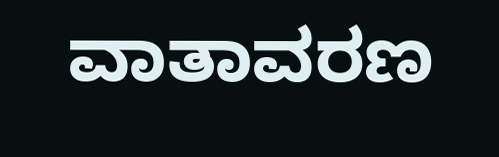ವಾತಾವರಣ